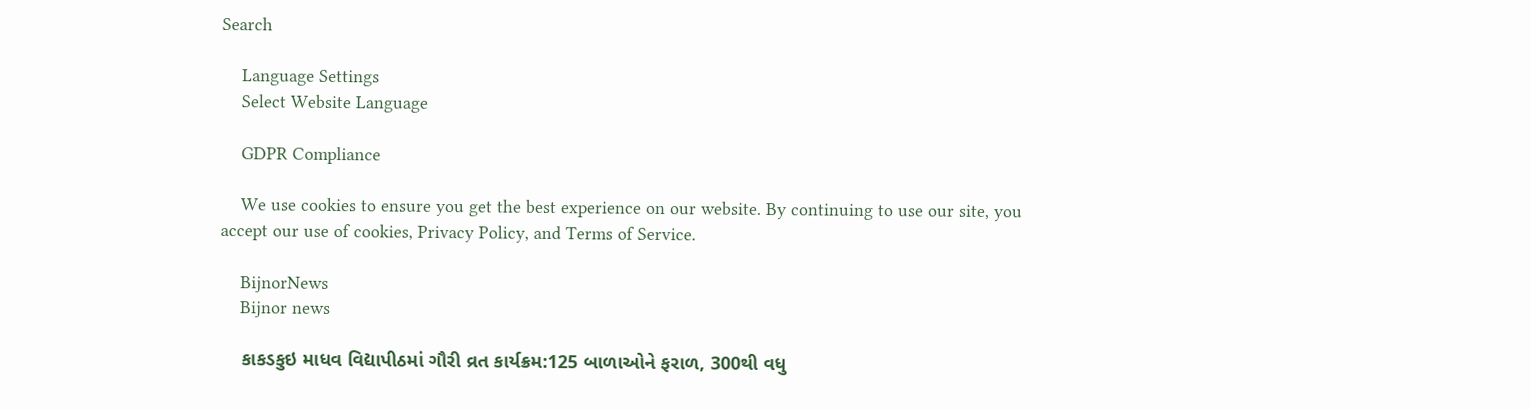Search

    Language Settings
    Select Website Language

    GDPR Compliance

    We use cookies to ensure you get the best experience on our website. By continuing to use our site, you accept our use of cookies, Privacy Policy, and Terms of Service.

    BijnorNews
    Bijnor news

    કાકડકુઇ માધવ વિદ્યાપીઠમાં ગૌરી વ્રત કાર્યક્રમ:125 બાળાઓને ફરાળ, 300થી વધુ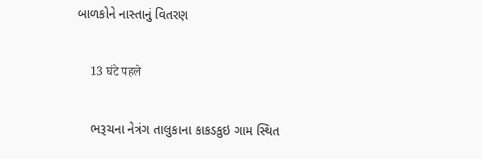બાળકોને નાસ્તાનું વિતરણ

    13 घंटे पहले

    ભરૂચના નેત્રંગ તાલુકાના કાકડકુઇ ગામ સ્થિત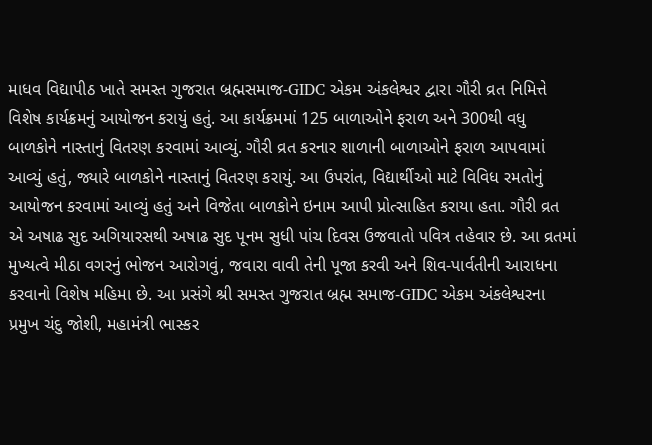માધવ વિદ્યાપીઠ ખાતે સમસ્ત ગુજરાત બ્રહ્મસમાજ-GIDC એકમ અંકલેશ્વર દ્વારા ગૌરી વ્રત નિમિત્તે વિશેષ કાર્યક્રમનું આયોજન કરાયું હતું. આ કાર્યક્રમમાં 125 બાળાઓને ફરાળ અને 300થી વધુ બાળકોને નાસ્તાનું વિતરણ કરવામાં આવ્યું. ગૌરી વ્રત કરનાર શાળાની બાળાઓને ફરાળ આપવામાં આવ્યું હતું, જ્યારે બાળકોને નાસ્તાનું વિતરણ કરાયું. આ ઉપરાંત, વિદ્યાર્થીઓ માટે વિવિધ રમતોનું આયોજન કરવામાં આવ્યું હતું અને વિજેતા બાળકોને ઇનામ આપી પ્રોત્સાહિત કરાયા હતા. ગૌરી વ્રત એ અષાઢ સુદ અગિયારસથી અષાઢ સુદ પૂનમ સુધી પાંચ દિવસ ઉજવાતો પવિત્ર તહેવાર છે. આ વ્રતમાં મુખ્યત્વે મીઠા વગરનું ભોજન આરોગવું, જવારા વાવી તેની પૂજા કરવી અને શિવ-પાર્વતીની આરાધના કરવાનો વિશેષ મહિમા છે. આ પ્રસંગે શ્રી સમસ્ત ગુજરાત બ્રહ્મ સમાજ-GIDC એકમ અંકલેશ્વરના પ્રમુખ ચંદુ જોશી, મહામંત્રી ભાસ્કર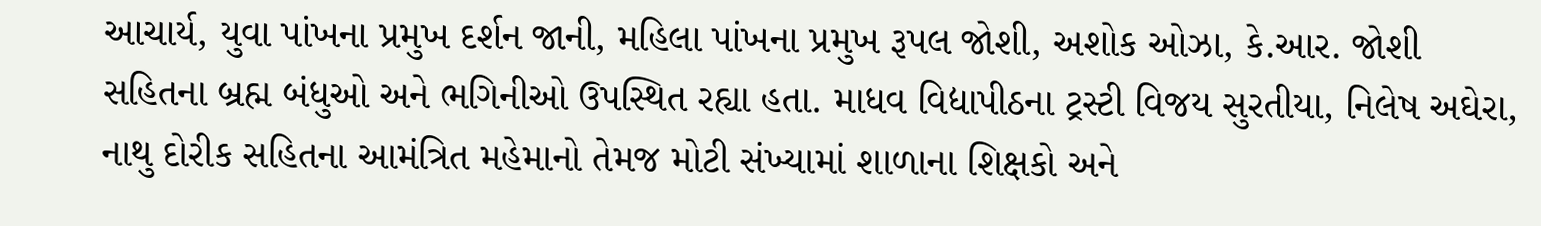આચાર્ય, યુવા પાંખના પ્રમુખ દર્શન જાની, મહિલા પાંખના પ્રમુખ રૂપલ જોશી, અશોક ઓઝા, કે.આર. જોશી સહિતના બ્રહ્મ બંધુઓ અને ભગિનીઓ ઉપસ્થિત રહ્યા હતા. માધવ વિદ્યાપીઠના ટ્રસ્ટી વિજય સુરતીયા, નિલેષ અઘેરા, નાથુ દોરીક સહિતના આમંત્રિત મહેમાનો તેમજ મોટી સંખ્યામાં શાળાના શિક્ષકો અને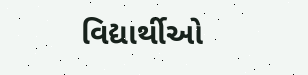વિદ્યાર્થીઓ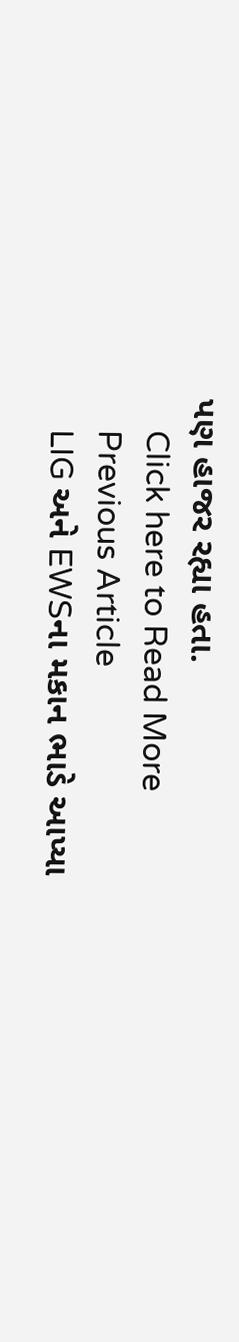પણ હાજર રહ્યા હતા.
    Click here to Read More
    Previous Article
    LIG અને EWSના મકાન ભાડે આપ્યા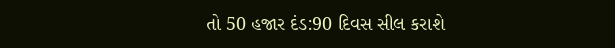તો 50 હજાર દંડ:90 દિવસ સીલ કરાશે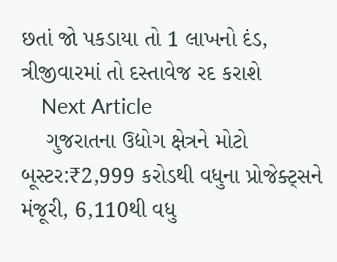છતાં જો પકડાયા તો 1 લાખનો દંડ, ત્રીજીવારમાં તો દસ્તાવેજ રદ કરાશે
    Next Article
    ગુજરાતના ઉદ્યોગ ક્ષેત્રને મોટો બૂસ્ટર:₹2,999 કરોડથી વધુના પ્રોજેક્ટ્સને મંજૂરી, 6,110થી વધુ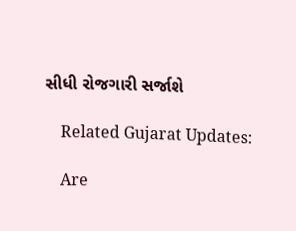સીધી રોજગારી સર્જાશે

    Related Gujarat Updates:

    Are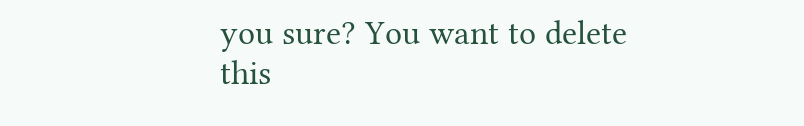you sure? You want to delete this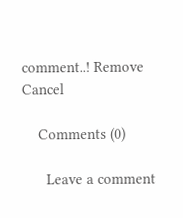comment..! Remove Cancel

    Comments (0)

      Leave a comment